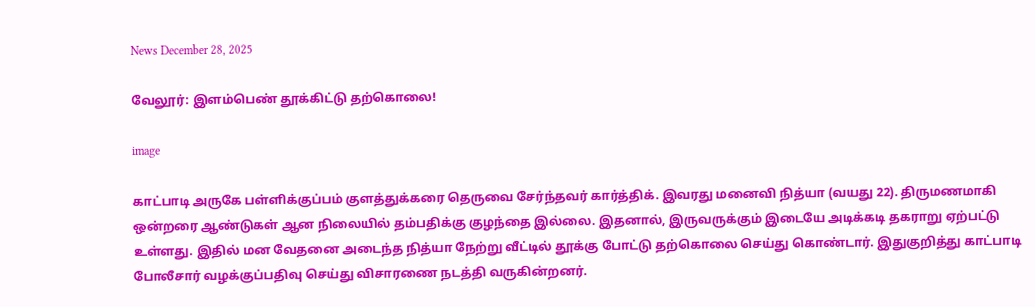News December 28, 2025

வேலூர்: இளம்பெண் தூக்கிட்டு தற்கொலை!

image

காட்பாடி அருகே பள்ளிக்குப்பம் குளத்துக்கரை தெருவை சேர்ந்தவர் கார்த்திக். இவரது மனைவி நித்யா (வயது 22). திருமணமாகி ஒன்றரை ஆண்டுகள் ஆன நிலையில் தம்பதிக்கு குழந்தை இல்லை. இதனால், இருவருக்கும் இடையே அடிக்கடி தகராறு ஏற்பட்டு உள்ளது. இதில் மன வேதனை அடைந்த நித்யா நேற்று வீட்டில் தூக்கு போட்டு தற்கொலை செய்து கொண்டார். இதுகுறித்து காட்பாடி போலீசார் வழக்குப்பதிவு செய்து விசாரணை நடத்தி வருகின்றனர்.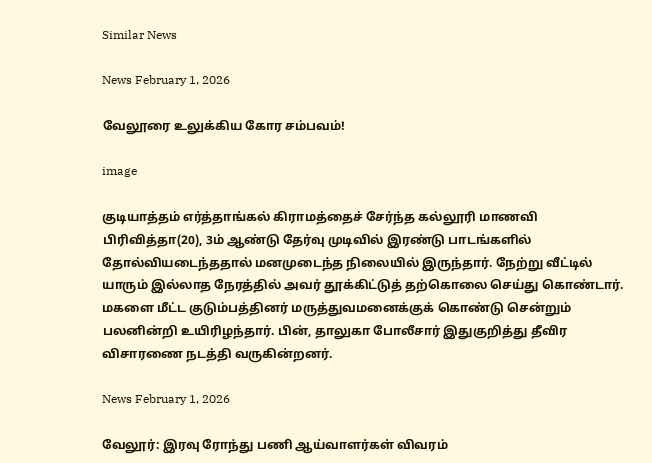Similar News

News February 1, 2026

வேலூரை உலுக்கிய கோர சம்பவம்!

image

குடியாத்தம் எர்த்தாங்கல் கிராமத்தைச் சேர்ந்த கல்லூரி மாணவி பிரிவித்தா(20), 3ம் ஆண்டு தேர்வு முடிவில் இரண்டு பாடங்களில் தோல்வியடைந்ததால் மனமுடைந்த நிலையில் இருந்தார். நேற்று வீட்டில் யாரும் இல்லாத நேரத்தில் அவர் தூக்கிட்டுத் தற்கொலை செய்து கொண்டார். மகளை மீட்ட குடும்பத்தினர் மருத்துவமனைக்குக் கொண்டு சென்றும் பலனின்றி உயிரிழந்தார். பின், தாலுகா போலீசார் இதுகுறித்து தீவிர விசாரணை நடத்தி வருகின்றனர்.

News February 1, 2026

வேலூர்: இரவு ரோந்து பணி ஆய்வாளர்கள் விவரம்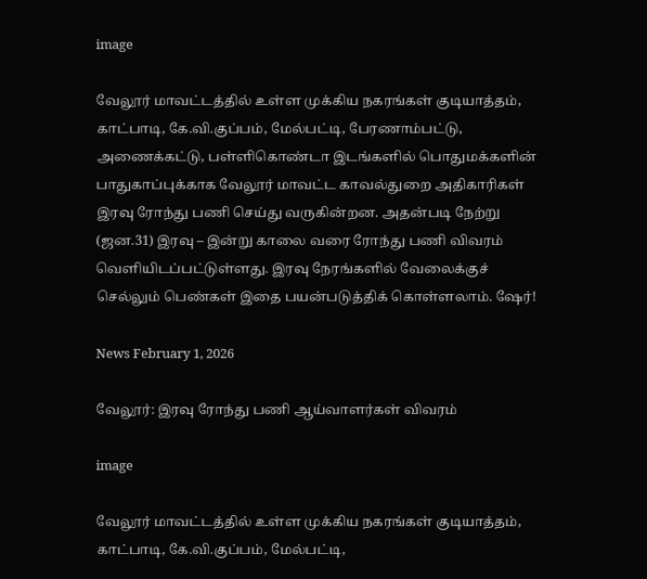image

வேலூர் மாவட்டத்தில் உள்ள முக்கிய நகரங்கள் குடியாத்தம், காட்பாடி, கே.வி.குப்பம், மேல்பட்டி, பேரணாம்பட்டு, அணைக்கட்டு, பள்ளிகொண்டா இடங்களில் பொதுமக்களின் பாதுகாப்புக்காக வேலூர் மாவட்ட காவல்துறை அதிகாரிகள் இரவு ரோந்து பணி செய்து வருகின்றன. அதன்படி நேற்று (ஜன.31) இரவு – இன்று காலை வரை ரோந்து பணி விவரம் வெளியிடப்பட்டுள்ளது. இரவு நேரங்களில் வேலைக்குச் செல்லும் பெண்கள் இதை பயன்படுத்திக் கொள்ளலாம். ஷேர்!

News February 1, 2026

வேலூர்: இரவு ரோந்து பணி ஆய்வாளர்கள் விவரம்

image

வேலூர் மாவட்டத்தில் உள்ள முக்கிய நகரங்கள் குடியாத்தம், காட்பாடி, கே.வி.குப்பம், மேல்பட்டி,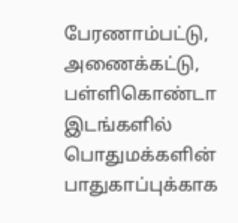பேரணாம்பட்டு, அணைக்கட்டு, பள்ளிகொண்டா இடங்களில் பொதுமக்களின் பாதுகாப்புக்காக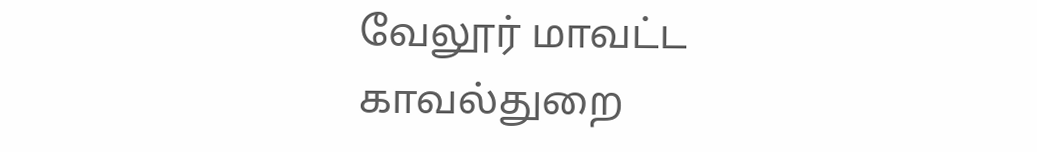வேலூர் மாவட்ட காவல்துறை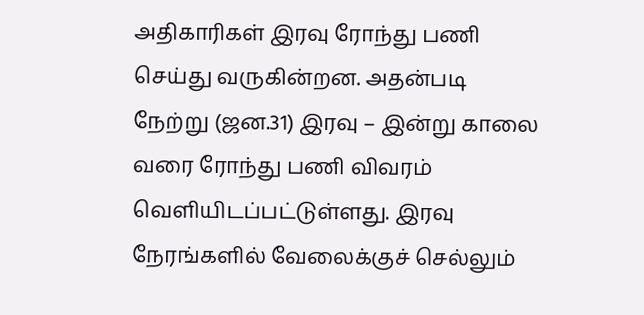அதிகாரிகள் இரவு ரோந்து பணி செய்து வருகின்றன. அதன்படி நேற்று (ஜன.31) இரவு – இன்று காலை வரை ரோந்து பணி விவரம் வெளியிடப்பட்டுள்ளது. இரவு நேரங்களில் வேலைக்குச் செல்லும்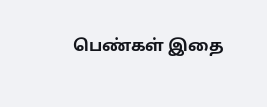பெண்கள் இதை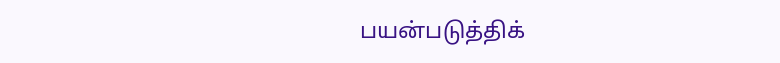பயன்படுத்திக்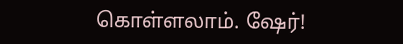கொள்ளலாம். ஷேர்!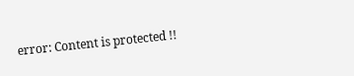error: Content is protected !!